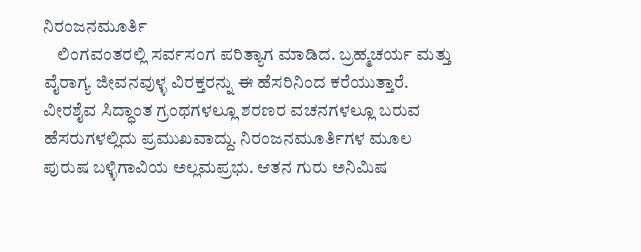ನಿರಂಜನಮೂರ್ತಿ
    ಲಿಂಗವಂತರಲ್ಲಿ ಸರ್ವಸಂಗ ಪರಿತ್ಯಾಗ ಮಾಡಿದ. ಬ್ರಹ್ಮಚರ್ಯ ಮತ್ತು ವೈರಾಗ್ಯ ಜೀವನವುಳ್ಳ ವಿರಕ್ತರನ್ನು ಈ ಹೆಸರಿನಿಂದ ಕರೆಯುತ್ತಾರೆ. ವೀರಶೈವ ಸಿದ್ಧಾಂತ ಗ್ರಂಥಗಳಲ್ಲೂ ಶರಣರ ವಚನಗಳಲ್ಲೂ ಬರುವ ಹೆಸರುಗಳಲ್ಲಿದು ಪ್ರಮುಖವಾದ್ದು. ನಿರಂಜನಮೂರ್ತಿಗಳ ಮೂಲ ಪುರುಷ ಬಳ್ಳಿಗಾವಿಯ ಅಲ್ಲಮಪ್ರಭು. ಆತನ ಗುರು ಅನಿಮಿಷ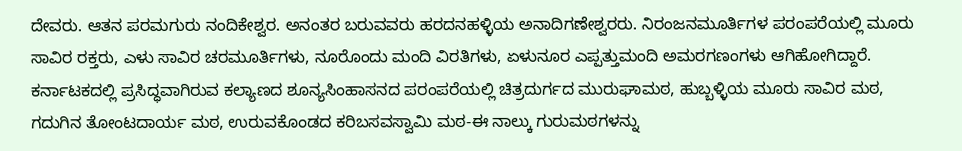ದೇವರು. ಆತನ ಪರಮಗುರು ನಂದಿಕೇಶ್ವರ. ಅನಂತರ ಬರುವವರು ಹರದನಹಳ್ಳಿಯ ಅನಾದಿಗಣೇಶ್ವರರು. ನಿರಂಜನಮೂರ್ತಿಗಳ ಪರಂಪರೆಯಲ್ಲಿ ಮೂರು ಸಾವಿರ ರಕ್ತರು, ಎಳು ಸಾವಿರ ಚರಮೂರ್ತಿಗಳು, ನೂರೊಂದು ಮಂದಿ ವಿರತಿಗಳು, ಏಳುನೂರ ಎಪ್ಪತ್ತುಮಂದಿ ಅಮರಗಣಂಗಳು ಆಗಿಹೋಗಿದ್ದಾರೆ. ಕರ್ನಾಟಕದಲ್ಲಿ ಪ್ರಸಿದ್ಧವಾಗಿರುವ ಕಲ್ಯಾಣದ ಶೂನ್ಯಸಿಂಹಾಸನದ ಪರಂಪರೆಯಲ್ಲಿ ಚಿತ್ರದುರ್ಗದ ಮುರುಘಾಮಠ, ಹುಬ್ಬಳ್ಳಿಯ ಮೂರು ಸಾವಿರ ಮಠ, ಗದುಗಿನ ತೋಂಟದಾರ್ಯ ಮಠ, ಉರುವಕೊಂಡದ ಕರಿಬಸವಸ್ವಾಮಿ ಮಠ-ಈ ನಾಲ್ಕು ಗುರುಮಠಗಳನ್ನು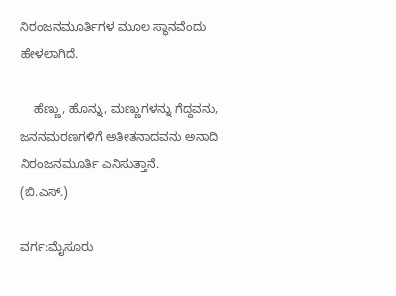ನಿರಂಜನಮೂರ್ತಿಗಳ ಮೂಲ ಸ್ಥಾನವೆಂದು ಹೇಳಲಾಗಿದೆ.

    ಹೆಣ್ಣು, ಹೊನ್ನು, ಮಣ್ಣುಗಳನ್ನು ಗೆದ್ದವನು, ಜನನಮರಣಗಳಿಗೆ ಅತೀತನಾದವನು ಅನಾದಿ ನಿರಂಜನಮೂರ್ತಿ ಎನಿಸುತ್ತಾನೆ.
(ಬಿ.ಎಸ್.)

ವರ್ಗ:ಮೈಸೂರು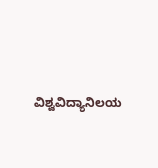ವಿಶ್ವವಿದ್ಯಾನಿಲಯ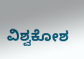ವಿಶ್ವಕೋಶ